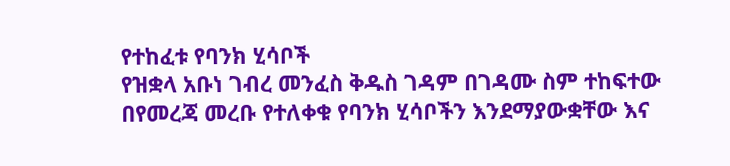የተከፈቱ የባንክ ሂሳቦች
የዝቋላ አቡነ ገብረ መንፈስ ቅዱስ ገዳም በገዳሙ ስም ተከፍተው በየመረጃ መረቡ የተለቀቁ የባንክ ሂሳቦችን እንደማያውቋቸው እና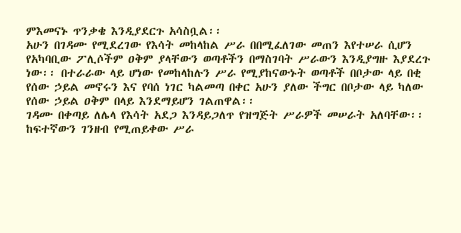ምእመናኑ ጥንቃቄ እንዲያደርጉ አሳስቧል፡፡
አሁን በገዳሙ የሚደረገው የእሳት መከላከል ሥራ በበሚፈለገው መጠን እየተሠራ ሲሆን የአካባቢው ፖሊሶችም ዐቅም ያላቸውን ወጣቶችን በማስገባት ሥራውን እንዲያግዙ እያደረጉ ነው፡፡ በተራራው ላይ ሆነው የመከላከሉን ሥራ የሚያከናውኑት ወጣቶች በቦታው ላይ በቂ የሰው ኃይል መኖሩን እና የባሰ ነገር ካልመጣ በቀር አሁን ያለው ችግር በቦታው ላይ ካለው የሰው ኃይል ዐቅም በላይ እንደማይሆን ገልጠዋል፡፡
ገዳሙ በቀጣይ ለሌላ የእሳት አደጋ እንዳይጋለጥ የዝግጅት ሥራዎች መሠራት አለባቸው፡፡ ከፍተኛውን ገንዘብ የሚጠይቀው ሥራ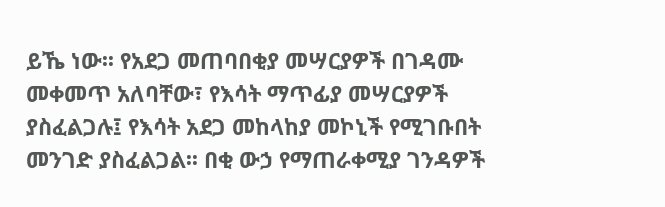ይኼ ነው፡፡ የአደጋ መጠባበቂያ መሣርያዎች በገዳሙ መቀመጥ አለባቸው፣ የእሳት ማጥፊያ መሣርያዎች ያስፈልጋሉ፤ የእሳት አደጋ መከላከያ መኮኒች የሚገቡበት መንገድ ያስፈልጋል፡፡ በቂ ውኃ የማጠራቀሚያ ገንዳዎች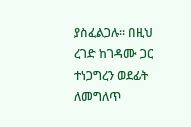ያስፈልጋሉ፡፡ በዚህ ረገድ ከገዳሙ ጋር ተነጋግረን ወደፊት ለመግለጥ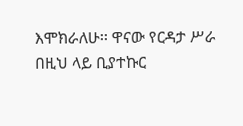እሞክራለሁ፡፡ ዋናው የርዳታ ሥራ በዚህ ላይ ቢያተኩር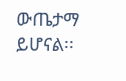ውጤታማ ይሆናል፡፡